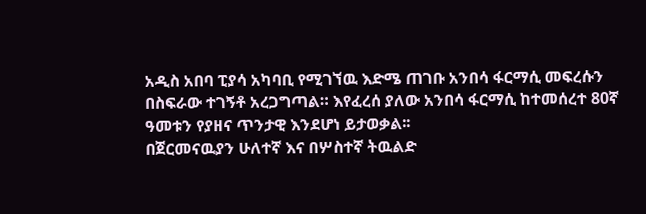አዲስ አበባ ፒያሳ አካባቢ የሚገኘዉ እድሜ ጠገቡ አንበሳ ፋርማሲ መፍረሱን በስፍራው ተገኝቶ አረጋግጣል። እየፈረሰ ያለው አንበሳ ፋርማሲ ከተመሰረተ 80ኛ ዓመቱን የያዘና ጥንታዊ እንደሆነ ይታወቃል፡፡
በጀርመናዉያን ሁለተኛ እና በሦስተኛ ትዉልድ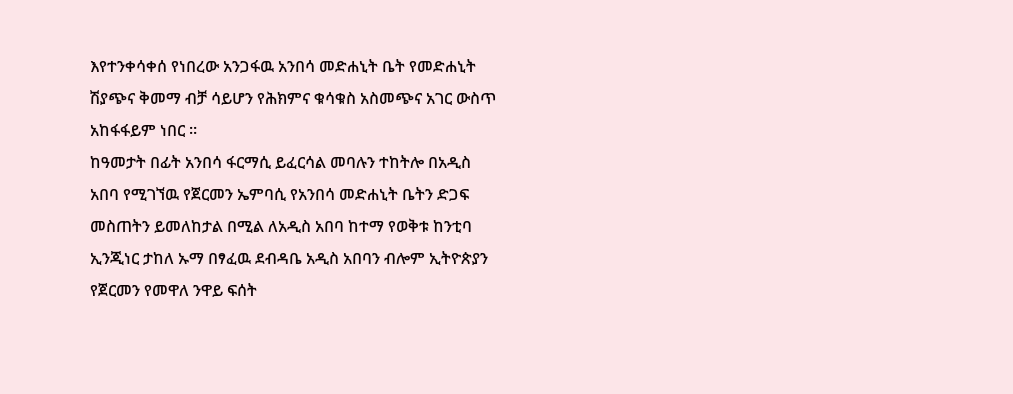እየተንቀሳቀሰ የነበረው አንጋፋዉ አንበሳ መድሐኒት ቤት የመድሐኒት ሽያጭና ቅመማ ብቻ ሳይሆን የሕክምና ቁሳቁስ አስመጭና አገር ውስጥ አከፋፋይም ነበር ።
ከዓመታት በፊት አንበሳ ፋርማሲ ይፈርሳል መባሉን ተከትሎ በአዲስ አበባ የሚገኘዉ የጀርመን ኤምባሲ የአንበሳ መድሐኒት ቤትን ድጋፍ መስጠትን ይመለከታል በሚል ለአዲስ አበባ ከተማ የወቅቱ ከንቲባ ኢንጂነር ታከለ ኡማ በፃፈዉ ደብዳቤ አዲስ አበባን ብሎም ኢትዮጵያን የጀርመን የመዋለ ንዋይ ፍሰት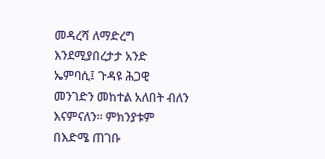መዳረሻ ለማድረግ እንደሚያበረታታ አንድ ኤምባሲ፤ ጉዳዩ ሕጋዊ መንገድን መከተል አለበት ብለን እናምናለን። ምክንያቱም በእድሜ ጠገቡ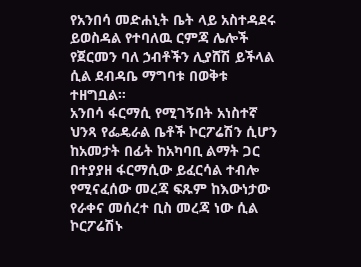የአንበሳ መድሐኒት ቤት ላይ አስተዳደሩ ይወስዳል የተባለዉ ርምጃ ሌሎች የጀርመን ባለ ኃብቶችን ሊያሸሽ ይችላል ሲል ደብዳቤ ማግባቱ በወቅቱ ተዘግቧል።
አንበሳ ፋርማሲ የሚገኝበት አነስተኛ ህንጻ የፌዴራል ቤቶች ኮርፖሬሽን ሲሆን ከአመታት በፊት ከአካባቢ ልማት ጋር በተያያዘ ፋርማሲው ይፈርሳል ተብሎ የሚናፈሰው መረጃ ፍጹም ከእውነታው የራቀና መሰረተ ቢስ መረጃ ነው ሲል ኮርፖሬሽኑ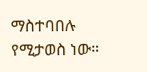ማስተባበሉ የሚታወስ ነው።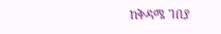ከቅዳሜ ገበያ